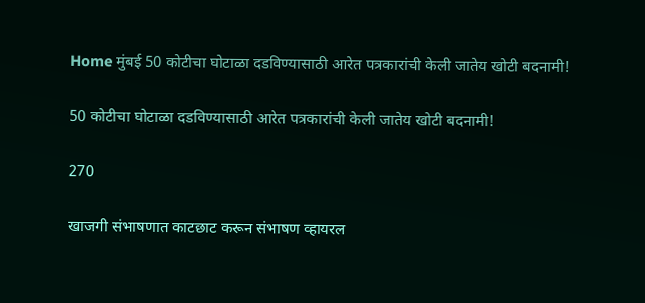Home मुंबई 50 कोटीचा घोटाळा दडविण्यासाठी आरेत पत्रकारांची केली जातेय खोटी बदनामी!

50 कोटीचा घोटाळा दडविण्यासाठी आरेत पत्रकारांची केली जातेय खोटी बदनामी!

270

खाजगी संभाषणात काटछाट करून संभाषण व्हायरल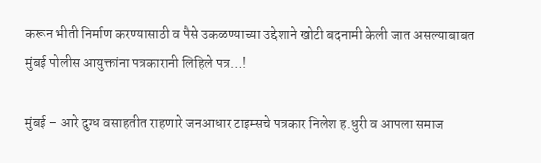करून भीती निर्माण करण्यासाठी व पैसे उकळण्याच्या उद्देशाने खोटी बदनामी केली जात असल्याबाबत मुंबई पोलीस आयुक्तांना पत्रकारानी लिहिले पत्र…!

मुंबई – आरे दुग्ध वसाहतीत राहणारे जनआधार टाइम्सचे पत्रकार निलेश ह.धुरी व आपला समाज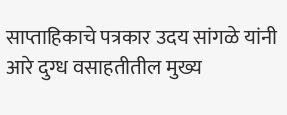साप्ताहिकाचे पत्रकार उदय सांगळे यांनी आरे दुग्ध वसाहतीतील मुख्य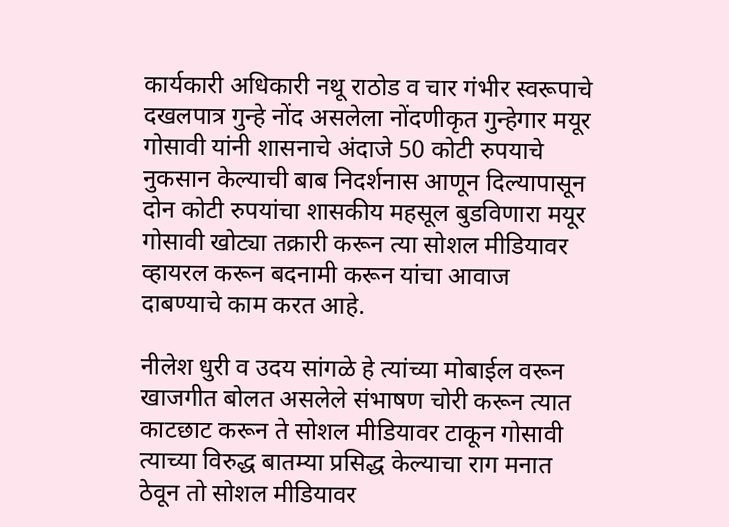कार्यकारी अधिकारी नथू राठोड व चार गंभीर स्वरूपाचे दखलपात्र गुन्हे नोंद असलेला नोंदणीकृत गुन्हेगार मयूर गोसावी यांनी शासनाचे अंदाजे 50 कोटी रुपयाचे नुकसान केल्याची बाब निदर्शनास आणून दिल्यापासून दोन कोटी रुपयांचा शासकीय महसूल बुडविणारा मयूर गोसावी खोट्या तक्रारी करून त्या सोशल मीडियावर व्हायरल करून बदनामी करून यांचा आवाज दाबण्याचे काम करत आहे.

नीलेश धुरी व उदय सांगळे हे त्यांच्या मोबाईल वरून खाजगीत बोलत असलेले संभाषण चोरी करून त्यात काटछाट करून ते सोशल मीडियावर टाकून गोसावी त्याच्या विरुद्ध बातम्या प्रसिद्ध केल्याचा राग मनात ठेवून तो सोशल मीडियावर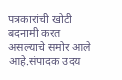पत्रकारांची खोटी बदनामी करत असल्याचे समोर आले आहे.संपादक उदय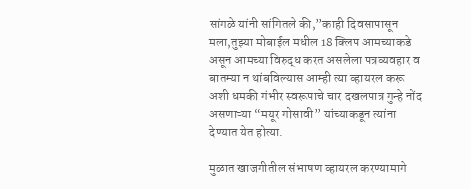सांगळे यांनी सांगितले की,”काही दिवसापासून मला,तुझ्या मोबाईल मधील 18 क्लिप आमच्याकडे असून आमच्या विरुद्ध करत असलेला पत्रव्यवहार व बातम्या न थांबविल्यास आम्ही त्या व्हायरल करू अशी धमकी गंभीर स्वरूपाचे चार दखलपात्र गुन्हे नोंद असणाऱ्या “मयूर गोसावी” यांच्याकडून त्यांना देण्यात येत होत्या.

मुळात खाजगीतील संभाषण व्हायरल करण्यामागे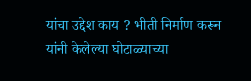यांचा उद्देश काय ? भीती निर्माण करून यांनी केलेल्या घोटाळ्याच्या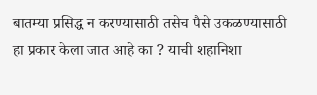बातम्या प्रसिद्ध न करण्यासाठी तसेच पैसे उकळण्यासाठी हा प्रकार केला जात आहे का ? याची शहानिशा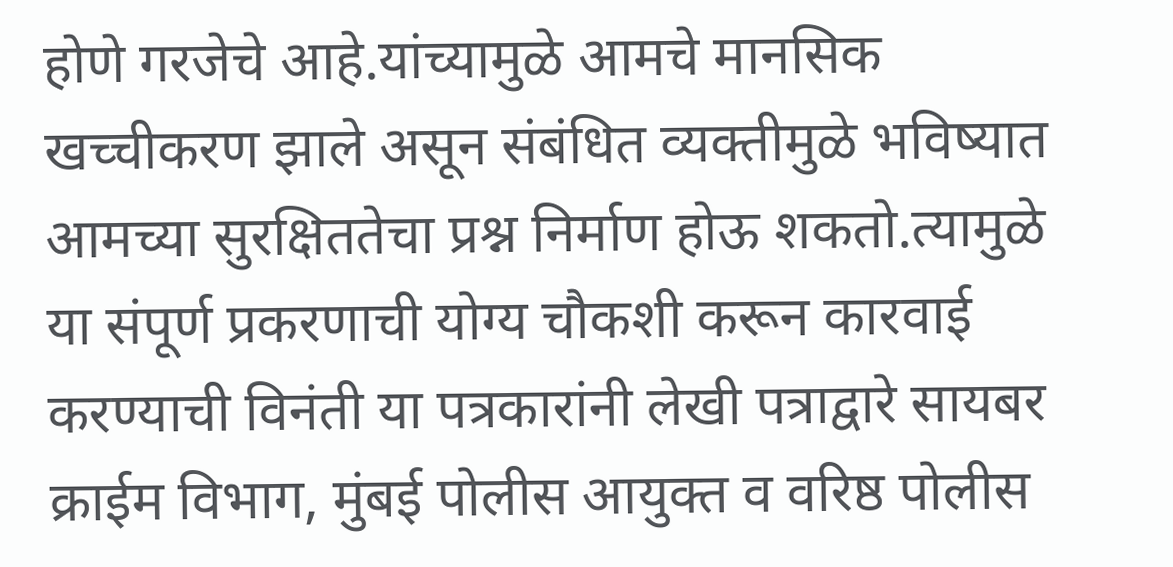होणे गरजेचे आहे.यांच्यामुळे आमचे मानसिक खच्चीकरण झाले असून संबंधित व्यक्तीमुळे भविष्यात आमच्या सुरक्षिततेचा प्रश्न निर्माण होऊ शकतो.त्यामुळे या संपूर्ण प्रकरणाची योग्य चौकशी करून कारवाई करण्याची विनंती या पत्रकारांनी लेखी पत्राद्वारे सायबर क्राईम विभाग, मुंबई पोलीस आयुक्त व वरिष्ठ पोलीस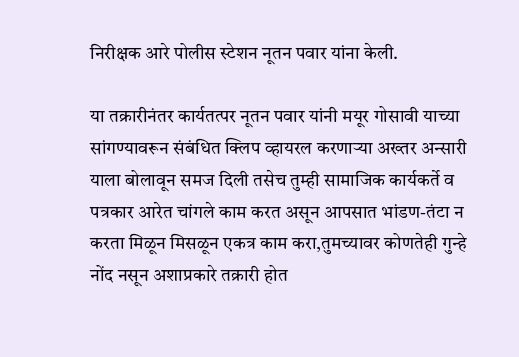निरीक्षक आरे पोलीस स्टेशन नूतन पवार यांना केली.

या तक्रारीनंतर कार्यतत्पर नूतन पवार यांनी मयूर गोसावी याच्या सांगण्यावरून संबंधित क्लिप व्हायरल करणाऱ्या अख्तर अन्सारी याला बोलावून समज दिली तसेच तुम्ही सामाजिक कार्यकर्ते व पत्रकार आरेत चांगले काम करत असून आपसात भांडण-तंटा न करता मिळून मिसळून एकत्र काम करा,तुमच्यावर कोणतेही गुन्हे नोंद नसून अशाप्रकारे तक्रारी होत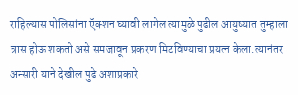राहिल्यास पोलिसांना ऍक्शन घ्यावी लागेल त्यामुळे पुढील आयुष्यात तुम्हाला त्रास होऊ शकतो असे समजावून प्रकरण मिटविण्याचा प्रयत्न केला.त्यानंतर अन्सारी याने देखील पुढे अशाप्रकारे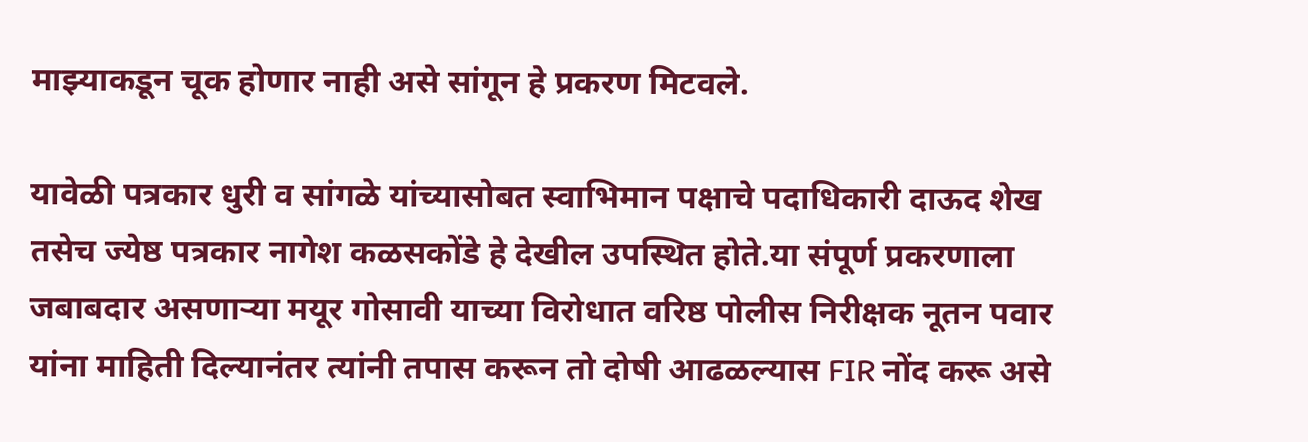माझ्याकडून चूक होणार नाही असे सांगून हे प्रकरण मिटवले.

यावेळी पत्रकार धुरी व सांगळे यांच्यासोबत स्वाभिमान पक्षाचे पदाधिकारी दाऊद शेख तसेच ज्येष्ठ पत्रकार नागेश कळसकोंडे हे देखील उपस्थित होते.या संपूर्ण प्रकरणाला जबाबदार असणाऱ्या मयूर गोसावी याच्या विरोधात वरिष्ठ पोलीस निरीक्षक नूतन पवार यांना माहिती दिल्यानंतर त्यांनी तपास करून तो दोषी आढळल्यास FIR नोंद करू असे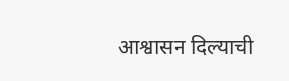आश्वासन दिल्याची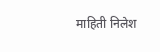माहिती निलेश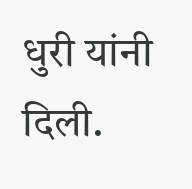धुरी यांनी दिली.